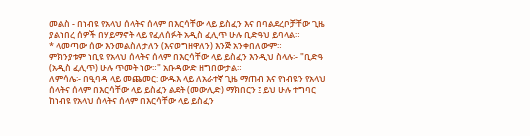መልስ - በነብዩ የአላህ ሰላትና ሰላም በእርሳቸው ላይ ይስፈን እና በባልደረቦቻቸው ጊዜ ያልነበረ ሰዎች በሃይማኖት ላይ የፈለሰፉት አዲስ ፈሊጥ ሁሉ ቢድዓህ ይባላል።
* ላመጣው ሰው እንመልስለታለን (እናወግዘዋለን) እንጅ አንቀበለውም።
ምክንያቱም ነቢዩ የአላህ ሰላትና ሰላም በእርሳቸው ላይ ይስፈን እንዲህ ስላሉ፡- "ቢድዓ (አዲስ ፈሊጥ) ሁሉ ጥመት ነው።" አቡዳውድ ዘግበውታል።
ለምሳሌ፡- በዒባዳ ላይ መጨመር: ውዱእ ላይ ለአራተኛ ጊዜ ማጠብ እና የነብዩን የአላህ ሰላትና ሰላም በእርሳቸው ላይ ይስፈን ልደት (መውሊድ) ማክበርን ፤ ይህ ሁሉ ተግባር ከነብዩ የአላህ ሰላትና ሰላም በእርሳቸው ላይ ይስፈን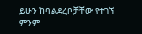ይሁን ከባልደረቦቻቸው የተገኘ ምንም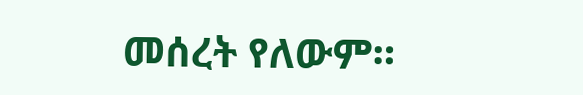መሰረት የለውም።